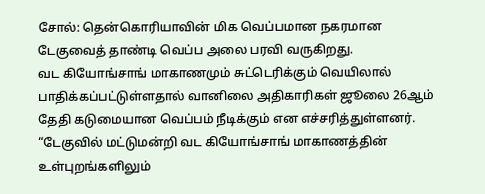சோல்: தென்கொரியாவின் மிக வெப்பமான நகரமான டேகுவைத் தாண்டி வெப்ப அலை பரவி வருகிறது.
வட கியோங்சாங் மாகாணமும் சுட்டெரிக்கும் வெயிலால் பாதிக்கப்பட்டுள்ளதால் வானிலை அதிகாரிகள் ஜூலை 26ஆம் தேதி கடுமையான வெப்பம் நீடிக்கும் என எச்சரித்துள்ளனர்.
“டேகுவில் மட்டுமன்றி வட கியோங்சாங் மாகாணத்தின் உள்புறங்களிலும்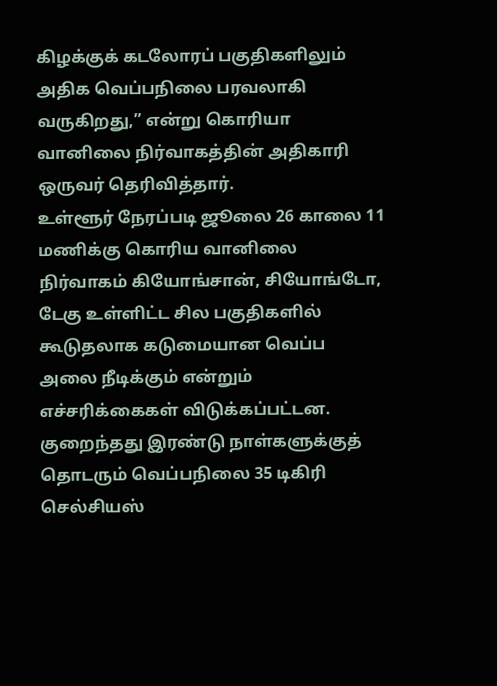கிழக்குக் கடலோரப் பகுதிகளிலும் அதிக வெப்பநிலை பரவலாகி வருகிறது,” என்று கொரியா வானிலை நிர்வாகத்தின் அதிகாரி ஒருவர் தெரிவித்தார்.
உள்ளூர் நேரப்படி ஜூலை 26 காலை 11 மணிக்கு கொரிய வானிலை நிர்வாகம் கியோங்சான், சியோங்டோ, டேகு உள்ளிட்ட சில பகுதிகளில் கூடுதலாக கடுமையான வெப்ப அலை நீடிக்கும் என்றும் எச்சரிக்கைகள் விடுக்கப்பட்டன.
குறைந்தது இரண்டு நாள்களுக்குத் தொடரும் வெப்பநிலை 35 டிகிரி செல்சியஸ்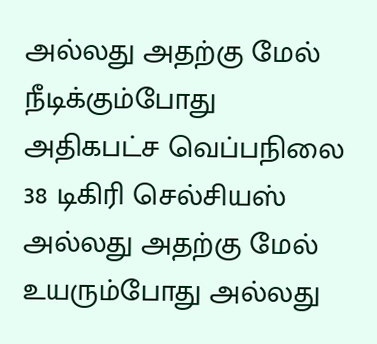அல்லது அதற்கு மேல் நீடிக்கும்போது அதிகபட்ச வெப்பநிலை 38 டிகிரி செல்சியஸ் அல்லது அதற்கு மேல் உயரும்போது அல்லது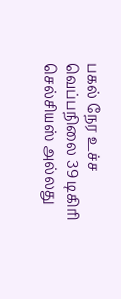பகல் நேர உச்ச வெப்பநிலை 39 டிகிரி செல்சியஸ் அல்லது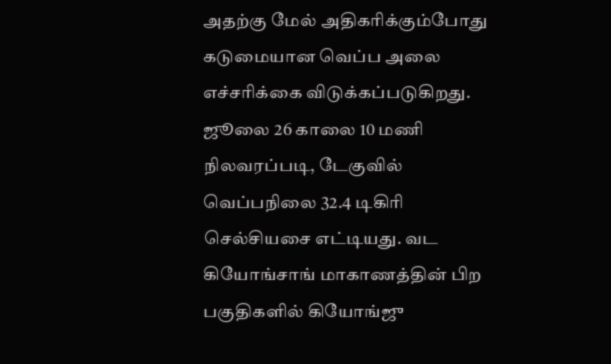அதற்கு மேல் அதிகரிக்கும்போது கடுமையான வெப்ப அலை எச்சரிக்கை விடுக்கப்படுகிறது.
ஜூலை 26 காலை 10 மணி நிலவரப்படி, டேகுவில் வெப்பநிலை 32.4 டிகிரி செல்சியசை எட்டியது. வட கியோங்சாங் மாகாணத்தின் பிற பகுதிகளில் கியோங்ஜு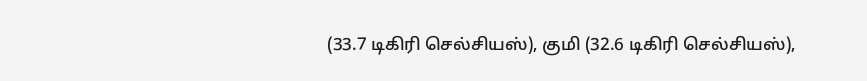(33.7 டிகிரி செல்சியஸ்), குமி (32.6 டிகிரி செல்சியஸ்),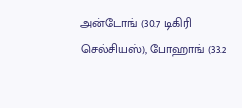அன்டோங் (30.7 டிகிரி செல்சியஸ்), போஹாங் (33.2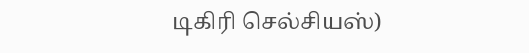டிகிரி செல்சியஸ்)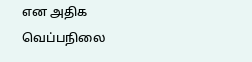என அதிக வெப்பநிலை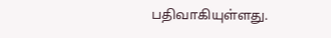பதிவாகியுள்ளது.